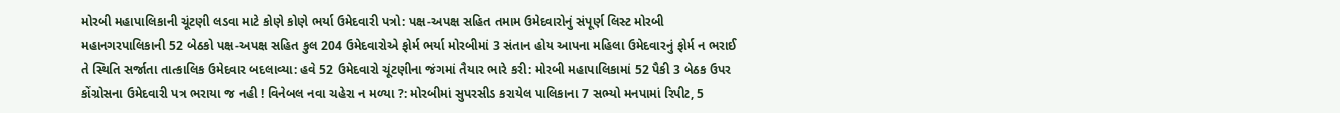મોરબી મહાપાલિકાની ચૂંટણી લડવા માટે કોણે કોણે ભર્યા ઉમેદવારી પત્રો: પક્ષ-અપક્ષ સહિત તમામ ઉમેદવારોનું સંપૂર્ણ લિસ્ટ મોરબી મહાનગરપાલિકાની 52 બેઠકો પક્ષ-અપક્ષ સહિત કુલ 204 ઉમેદવારોએ ફોર્મ ભર્યા મોરબીમાં 3 સંતાન હોય આપના મહિલા ઉમેદવારનું ફોર્મ ન ભરાઈ તે સ્થિતિ સર્જાતા તાત્કાલિક ઉમેદવાર બદલાવ્યા: હવે 52 ઉમેદવારો ચૂંટણીના જંગમાં તૈયાર ભારે કરી: મોરબી મહાપાલિકામાં 52 પૈકી 3 બેઠક ઉપર કોંગ્રોસના ઉમેદવારી પત્ર ભરાયા જ નહી ! વિનેબલ નવા ચહેરા ન મળ્યા ?: મોરબીમાં સુપરસીડ કરાયેલ પાલિકાના 7 સભ્યો મનપામાં રિપીટ, 5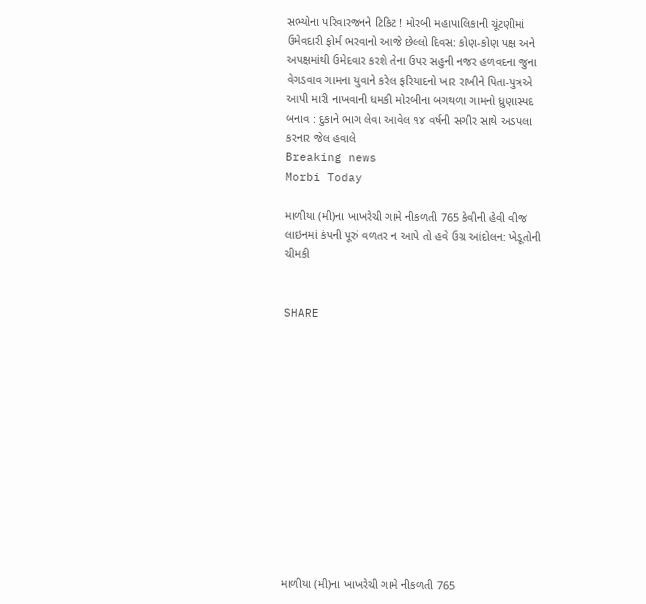સભ્યોના પરિવારજનને ટિકિટ ! મોરબી મહાપાલિકાની ચૂંટણીમાં ઉમેવદારી ફોર્મ ભરવાનો આજે છેલ્લો દિવસ: કોણ-કોણ પક્ષ અને અપક્ષમાંથી ઉમેદવાર કરશે તેના ઉપર સહુની નજર હળવદના જુના વેગડવાવ ગામના યુવાને કરેલ ફરિયાદનો ખાર રાખીને પિતા-પુત્રએ આપી મારી નાખવાની ધમકી મોરબીના બગથળા ગામનો ધ્રુણાસ્પદ બનાવ : દુકાને ભાગ લેવા આવેલ ૧૪ વર્ષની સગીર સાથે અડપલા કરનાર જેલ હવાલે
Breaking news
Morbi Today

માળીયા (મી)ના ખાખરેચી ગામે નીકળતી 765 કેવીની હેવી વીજ લાઇનમાં કંપની પૂરું વળતર ન આપે તો હવે ઉગ્ર આંદોલન: ખેડૂતોની ચીમકી


SHARE













માળીયા (મી)ના ખાખરેચી ગામે નીકળતી 765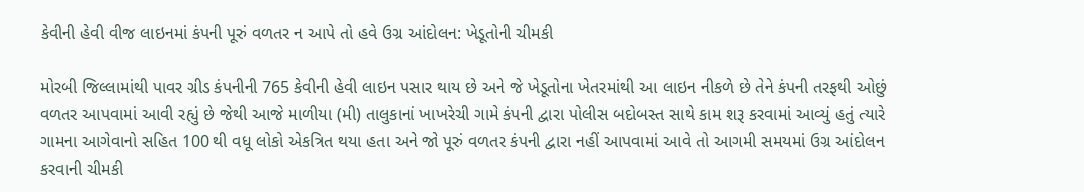કેવીની હેવી વીજ લાઇનમાં કંપની પૂરું વળતર ન આપે તો હવે ઉગ્ર આંદોલન: ખેડૂતોની ચીમકી

મોરબી જિલ્લામાંથી પાવર ગ્રીડ કંપનીની 765 કેવીની હેવી લાઇન પસાર થાય છે અને જે ખેડૂતોના ખેતરમાંથી આ લાઇન નીકળે છે તેને કંપની તરફથી ઓછું વળતર આપવામાં આવી રહ્યું છે જેથી આજે માળીયા (મી) તાલુકાનાં ખાખરેચી ગામે કંપની દ્વારા પોલીસ બદોબસ્ત સાથે કામ શરૂ કરવામાં આવ્યું હતું ત્યારે ગામના આગેવાનો સહિત 100 થી વધૂ લોકો એકત્રિત થયા હતા અને જો પૂરું વળતર કંપની દ્વારા નહીં આપવામાં આવે તો આગમી સમયમાં ઉગ્ર આંદોલન કરવાની ચીમકી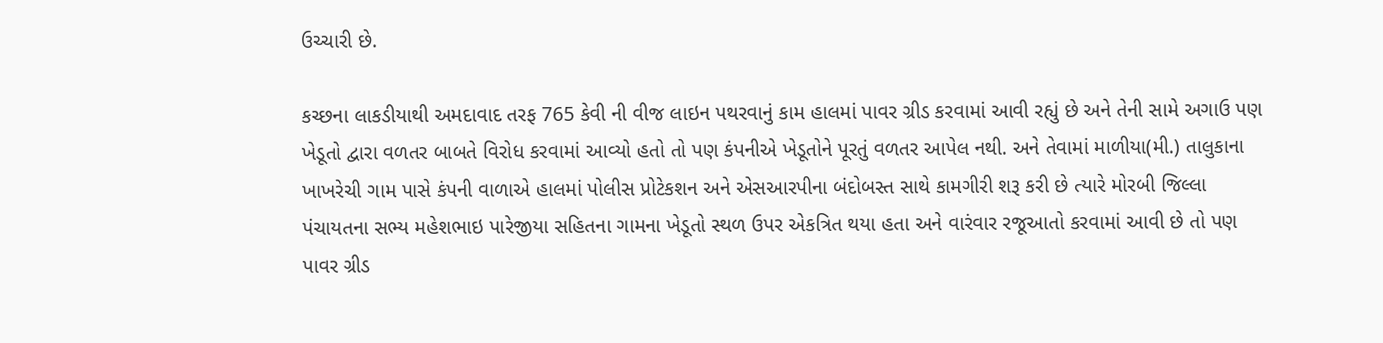ઉચ્ચારી છે.

કચ્છના લાકડીયાથી અમદાવાદ તરફ 765 કેવી ની વીજ લાઇન પથરવાનું કામ હાલમાં પાવર ગ્રીડ કરવામાં આવી રહ્યું છે અને તેની સામે અગાઉ પણ ખેડૂતો દ્વારા વળતર બાબતે વિરોધ કરવામાં આવ્યો હતો તો પણ કંપનીએ ખેડૂતોને પૂરતું વળતર આપેલ નથી. અને તેવામાં માળીયા(મી.) તાલુકાના ખાખરેચી ગામ પાસે કંપની વાળાએ હાલમાં પોલીસ પ્રોટેકશન અને એસઆરપીના બંદોબસ્ત સાથે કામગીરી શરૂ કરી છે ત્યારે મોરબી જિલ્લા પંચાયતના સભ્ય મહેશભાઇ પારેજીયા સહિતના ગામના ખેડૂતો સ્થળ ઉપર એકત્રિત થયા હતા અને વારંવાર રજૂઆતો કરવામાં આવી છે તો પણ પાવર ગ્રીડ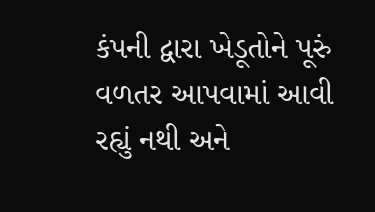કંપની દ્વારા ખેડૂતોને પૂરું વળતર આપવામાં આવી રહ્યું નથી અને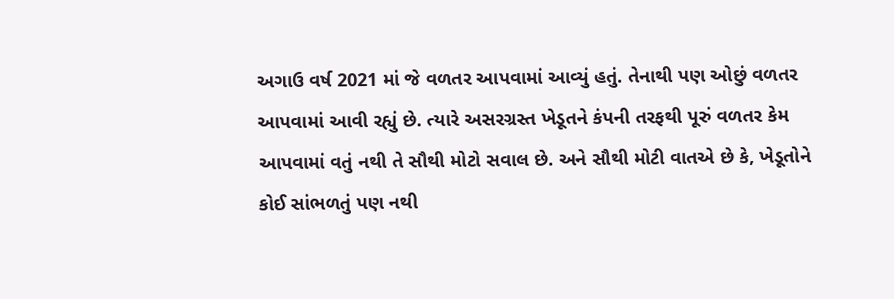અગાઉ વર્ષ 2021 માં જે વળતર આપવામાં આવ્યું હતું. તેનાથી પણ ઓછું વળતર આપવામાં આવી રહ્યું છે. ત્યારે અસરગ્રસ્ત ખેડૂતને કંપની તરફથી પૂરું વળતર કેમ આપવામાં વતું નથી તે સૌથી મોટો સવાલ છે. અને સૌથી મોટી વાતએ છે કે, ખેડૂતોને કોઈ સાંભળતું પણ નથી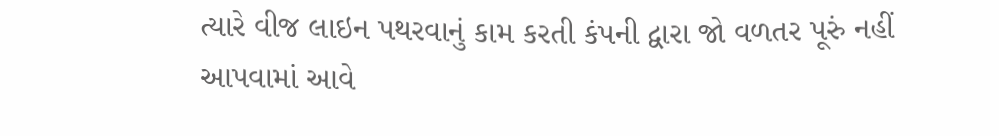ત્યારે વીજ લાઇન પથરવાનું કામ કરતી કંપની દ્વારા જો વળતર પૂરું નહીં આપવામાં આવે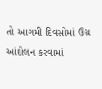તો આગમી દિવસોમાં ઉગ્ર આંદોલન કરવામાં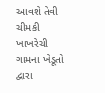આવશે તેવી ચીમકી ખાખરેચી ગામના ખેડૂતો દ્વારા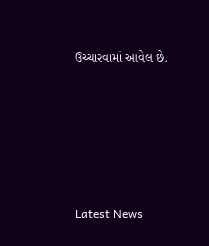ઉચ્ચારવામાં આવેલ છે.






Latest News